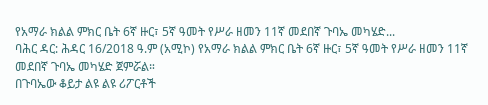የአማራ ክልል ምክር ቤት 6ኛ ዙር፣ 5ኛ ዓመት የሥራ ዘመን 11ኛ መደበኛ ጉባኤ መካሄድ...
ባሕር ዳር: ሕዳር 16/2018 ዓ.ም (አሚኮ) የአማራ ክልል ምክር ቤት 6ኛ ዙር፣ 5ኛ ዓመት የሥራ ዘመን 11ኛ መደበኛ ጉባኤ መካሄድ ጀምሯል።
በጉባኤው ቆይታ ልዩ ልዩ ሪፖርቶች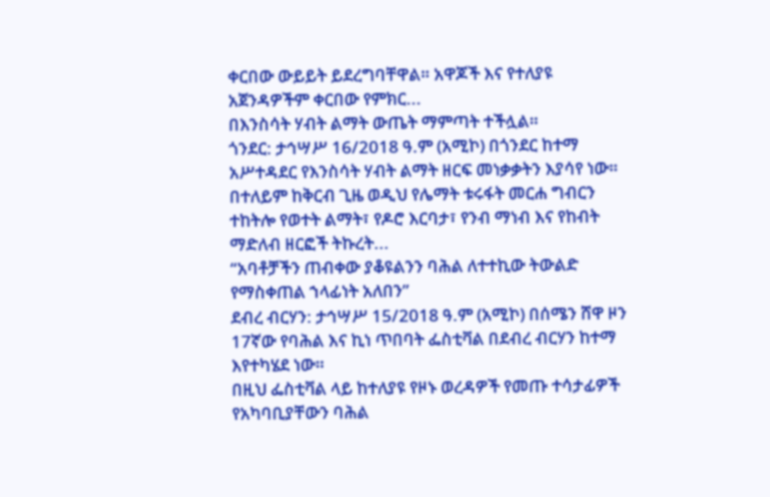ቀርበው ውይይት ይደረግባቸዋል። አዋጆች እና የተለያዩ አጀንዳዎችም ቀርበው የምክር...
በእንስሳት ሃብት ልማት ውጤት ማምጣት ተችሏል።
ጎንደር: ታኅሣሥ 16/2018 ዓ.ም (አሚኮ) በጎንደር ከተማ አሥተዳደር የእንስሳት ሃብት ልማት ዘርፍ መነቃቃትን እያሳየ ነው።
በተለይም ከቅርብ ጊዜ ወዲህ የሌማት ቱሩፋት መርሐ ግብርን ተከትሎ የወተት ልማት፣ የዶሮ እርባታ፣ የንብ ማነብ እና የከብት ማድለብ ዘርፎች ትኩረት...
“አባቶቻችን ጠብቀው ያቆዩልንን ባሕል ለተተኪው ትውልድ የማስቀጠል ኀላፊነት አለበን”
ደብረ ብርሃን: ታኅሣሥ 15/2018 ዓ.ም (አሚኮ) በሰሜን ሸዋ ዞን 17ኛው የባሕል እና ኪነ ጥበባት ፌስቲቫል በደብረ ብርሃን ከተማ እየተካሄደ ነው።
በዚህ ፌስቲቫል ላይ ከተለያዩ የዞኑ ወረዳዎች የመጡ ተሳታፊዎች የአካባቢያቸውን ባሕል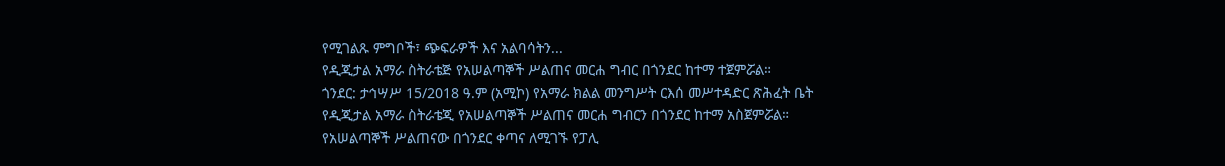የሚገልጹ ምግቦች፣ ጭፍራዎች እና አልባሳትን...
የዲጂታል አማራ ስትራቴጅ የአሠልጣኞች ሥልጠና መርሐ ግብር በጎንደር ከተማ ተጀምሯል።
ጎንደር: ታኅሣሥ 15/2018 ዓ.ም (አሚኮ) የአማራ ክልል መንግሥት ርእሰ መሥተዳድር ጽሕፈት ቤት የዲጂታል አማራ ስትራቴጂ የአሠልጣኞች ሥልጠና መርሐ ግብርን በጎንደር ከተማ አስጀምሯል።
የአሠልጣኞች ሥልጠናው በጎንደር ቀጣና ለሚገኙ የፓሊ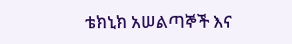ቴክኒክ አሠልጣኞች እና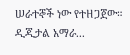ሠራተኞች ነው የተዘጋጀው።
ዲጂታል አማራ...